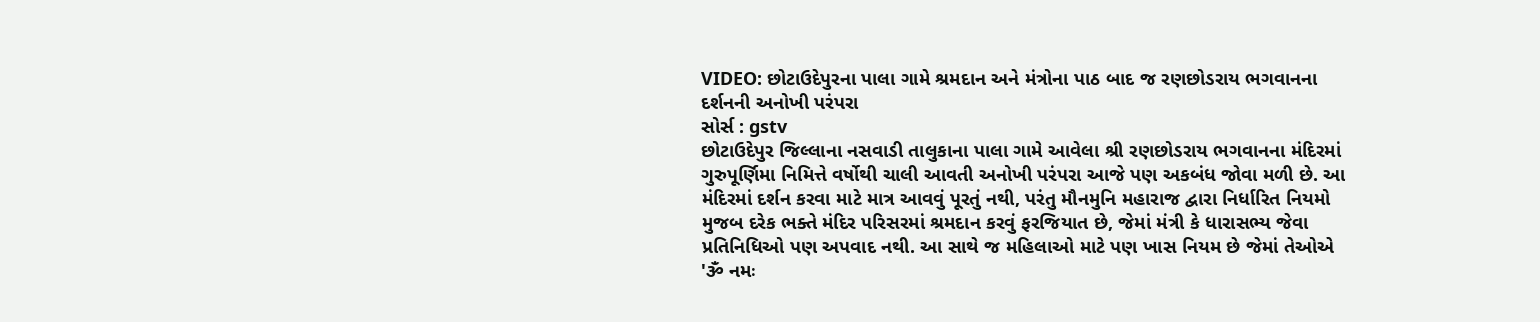VIDEO: છોટાઉદેપુરના પાલા ગામે શ્રમદાન અને મંત્રોના પાઠ બાદ જ રણછોડરાય ભગવાનના દર્શનની અનોખી પરંપરા
સોર્સ : gstv
છોટાઉદેપુર જિલ્લાના નસવાડી તાલુકાના પાલા ગામે આવેલા શ્રી રણછોડરાય ભગવાનના મંદિરમાં ગુરુપૂર્ણિમા નિમિત્તે વર્ષોથી ચાલી આવતી અનોખી પરંપરા આજે પણ અકબંધ જોવા મળી છે. આ મંદિરમાં દર્શન કરવા માટે માત્ર આવવું પૂરતું નથી, પરંતુ મૌનમુનિ મહારાજ દ્વારા નિર્ધારિત નિયમો મુજબ દરેક ભક્તે મંદિર પરિસરમાં શ્રમદાન કરવું ફરજિયાત છે, જેમાં મંત્રી કે ધારાસભ્ય જેવા પ્રતિનિધિઓ પણ અપવાદ નથી. આ સાથે જ મહિલાઓ માટે પણ ખાસ નિયમ છે જેમાં તેઓએ 'ૐ નમઃ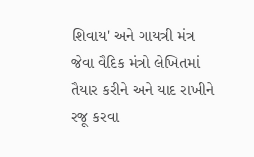શિવાય' અને ગાયત્રી મંત્ર જેવા વૈદિક મંત્રો લેખિતમાં તૈયાર કરીને અને યાદ રાખીને રજૂ કરવા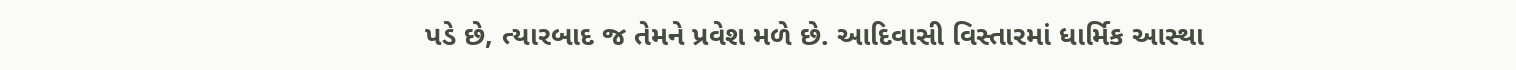પડે છે, ત્યારબાદ જ તેમને પ્રવેશ મળે છે. આદિવાસી વિસ્તારમાં ધાર્મિક આસ્થા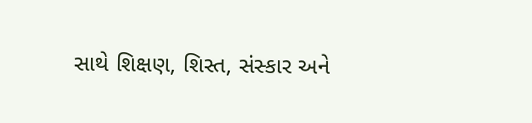સાથે શિક્ષણ, શિસ્ત, સંસ્કાર અને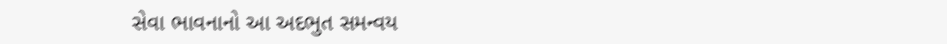સેવા ભાવનાનો આ અદભુત સમન્વય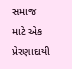સમાજ માટે એક પ્રેરણાદાયી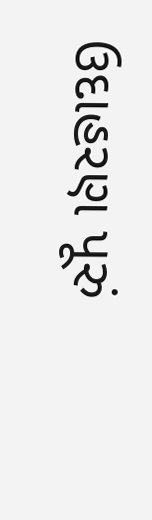ઉદાહરણ પૂરું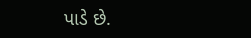પાડે છે.